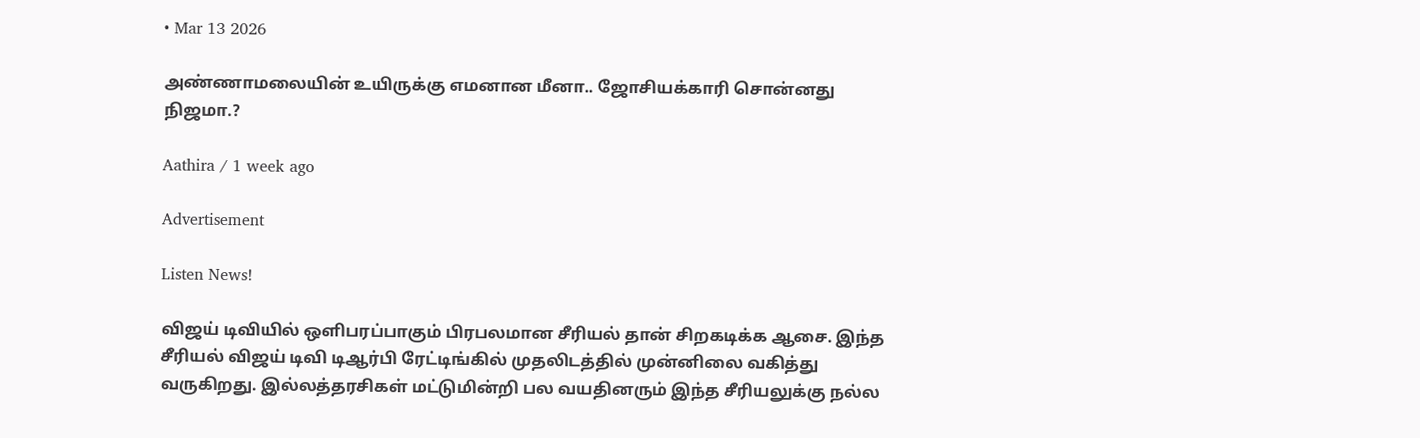• Mar 13 2026

அண்ணாமலையின் உயிருக்கு எமனான மீனா.. ஜோசியக்காரி சொன்னது நிஜமா.?

Aathira / 1 week ago

Advertisement

Listen News!

விஜய் டிவியில் ஒளிபரப்பாகும் பிரபலமான சீரியல் தான் சிறகடிக்க ஆசை. இந்த சீரியல் விஜய் டிவி டிஆர்பி ரேட்டிங்கில் முதலிடத்தில் முன்னிலை வகித்து வருகிறது. இல்லத்தரசிகள் மட்டுமின்றி பல வயதினரும் இந்த சீரியலுக்கு நல்ல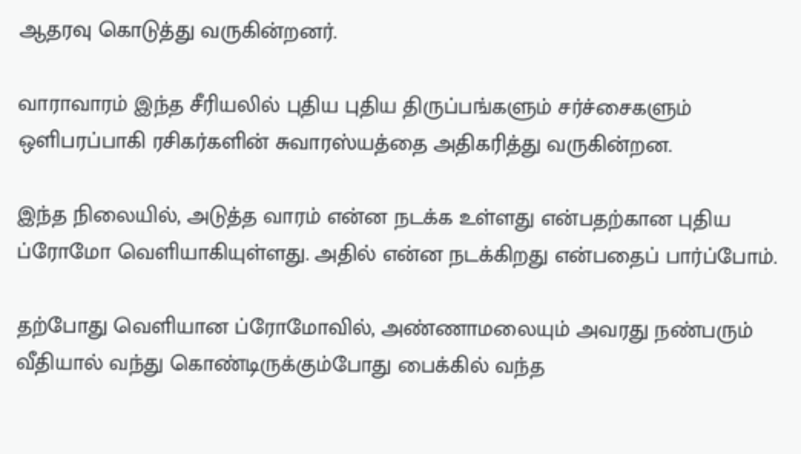ஆதரவு கொடுத்து வருகின்றனர்.

வாராவாரம் இந்த சீரியலில் புதிய புதிய திருப்பங்களும் சர்ச்சைகளும் ஒளிபரப்பாகி ரசிகர்களின் சுவாரஸ்யத்தை அதிகரித்து வருகின்றன.

இந்த நிலையில், அடுத்த வாரம் என்ன நடக்க உள்ளது என்பதற்கான புதிய ப்ரோமோ வெளியாகியுள்ளது. அதில் என்ன நடக்கிறது என்பதைப் பார்ப்போம்.

தற்போது வெளியான ப்ரோமோவில், அண்ணாமலையும் அவரது நண்பரும் வீதியால் வந்து கொண்டிருக்கும்போது பைக்கில் வந்த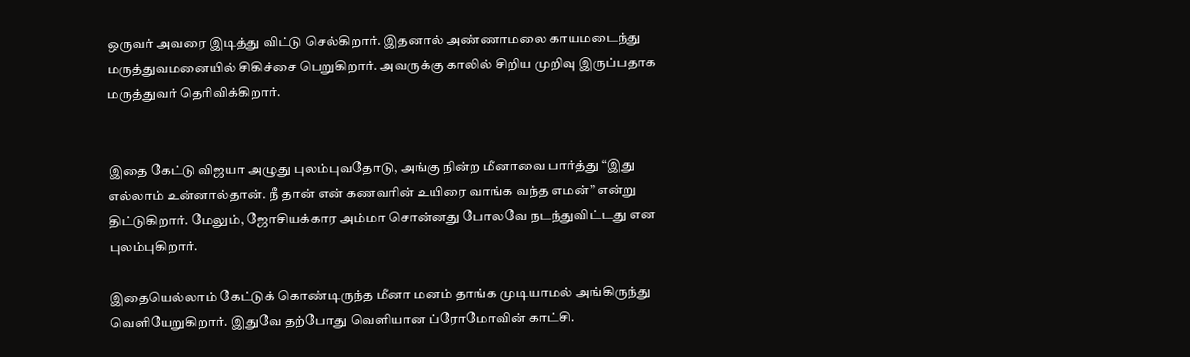ஒருவர் அவரை இடித்து விட்டு செல்கிறார். இதனால் அண்ணாமலை காயமடைந்து மருத்துவமனையில் சிகிச்சை பெறுகிறார். அவருக்கு காலில் சிறிய முறிவு இருப்பதாக மருத்துவர் தெரிவிக்கிறார்.


இதை கேட்டு விஜயா அழுது புலம்புவதோடு, அங்கு நின்ற மீனாவை பார்த்து “இது எல்லாம் உன்னால்தான். நீ தான் என் கணவரின் உயிரை வாங்க வந்த எமன்” என்று திட்டுகிறார். மேலும், ஜோசியக்கார அம்மா சொன்னது போலவே நடந்துவிட்டது என புலம்புகிறார்.

இதையெல்லாம் கேட்டுக் கொண்டிருந்த மீனா மனம் தாங்க முடியாமல் அங்கிருந்து வெளியேறுகிறார். இதுவே தற்போது வெளியான ப்ரோமோவின் காட்சி.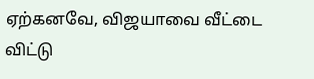ஏற்கனவே, விஜயாவை வீட்டை விட்டு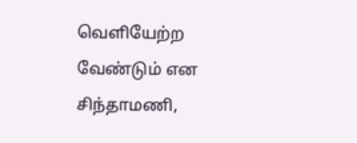வெளியேற்ற வேண்டும் என சிந்தாமணி,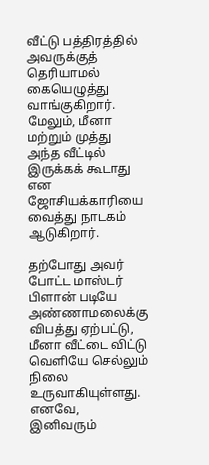வீட்டு பத்திரத்தில் அவருக்குத் தெரியாமல் கையெழுத்து வாங்குகிறார். மேலும், மீனா மற்றும் முத்து அந்த வீட்டில் இருக்கக் கூடாது என ஜோசியக்காரியை வைத்து நாடகம் ஆடுகிறார்.

தற்போது அவர் போட்ட மாஸ்டர் பிளான் படியே அண்ணாமலைக்கு விபத்து ஏற்பட்டு, மீனா வீட்டை விட்டு வெளியே செல்லும் நிலை உருவாகியுள்ளது. எனவே, இனிவரும்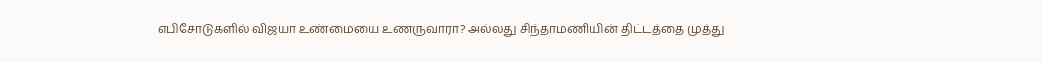எபிசோடுகளில் விஜயா உண்மையை உணருவாரா? அல்லது சிந்தாமணியின் திட்டத்தை முத்து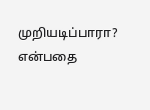முறியடிப்பாரா? என்பதை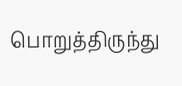பொறுத்திருந்து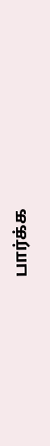பார்க்க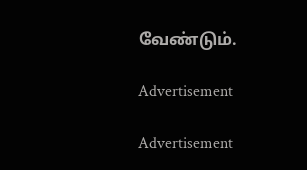வேண்டும்.

Advertisement

Advertisement